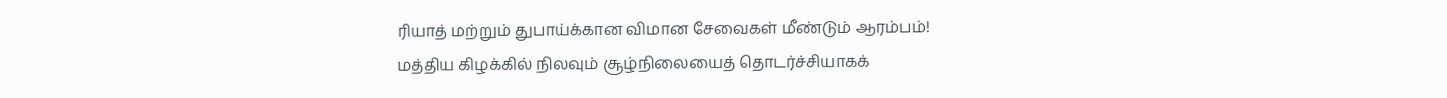ரியாத் மற்றும் துபாய்க்கான விமான சேவைகள் மீண்டும் ஆரம்பம்!
மத்திய கிழக்கில் நிலவும் சூழ்நிலையைத் தொடர்ச்சியாகக்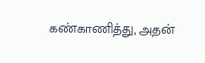கண்காணித்து, அதன்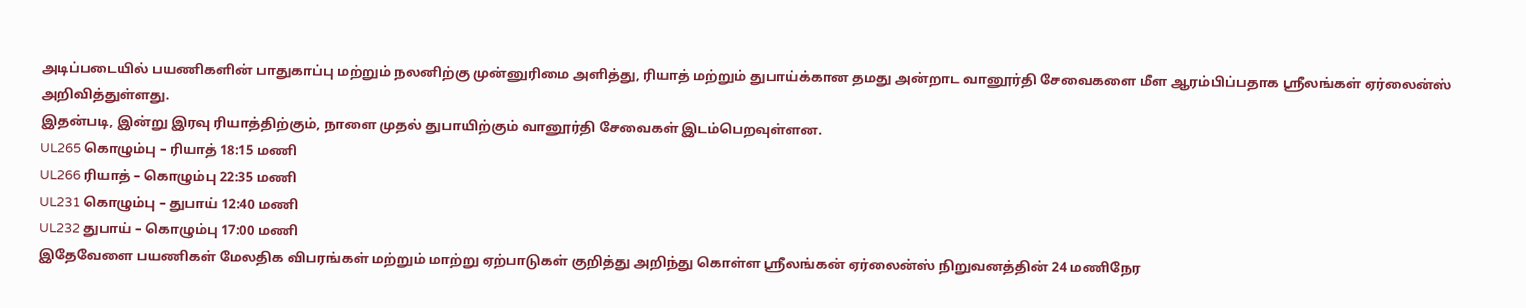அடிப்படையில் பயணிகளின் பாதுகாப்பு மற்றும் நலனிற்கு முன்னுரிமை அளித்து, ரியாத் மற்றும் துபாய்க்கான தமது அன்றாட வானூர்தி சேவைகளை மீள ஆரம்பிப்பதாக ஸ்ரீலங்கள் ஏர்லைன்ஸ் அறிவித்துள்ளது.
இதன்படி, இன்று இரவு ரியாத்திற்கும், நாளை முதல் துபாயிற்கும் வானூர்தி சேவைகள் இடம்பெறவுள்ளன.
UL265 கொழும்பு – ரியாத் 18:15 மணி
UL266 ரியாத் – கொழும்பு 22:35 மணி
UL231 கொழும்பு – துபாய் 12:40 மணி
UL232 துபாய் – கொழும்பு 17:00 மணி
இதேவேளை பயணிகள் மேலதிக விபரங்கள் மற்றும் மாற்று ஏற்பாடுகள் குறித்து அறிந்து கொள்ள ஸ்ரீலங்கன் ஏர்லைன்ஸ் நிறுவனத்தின் 24 மணிநேர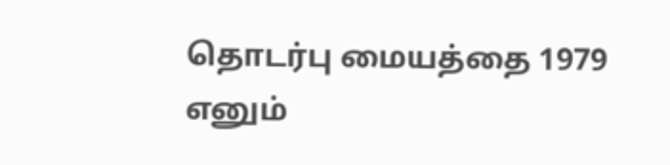தொடர்பு மையத்தை 1979 எனும்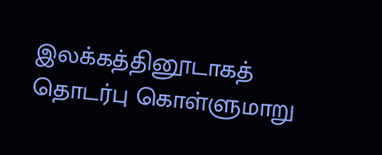இலக்கத்தினூடாகத் தொடர்பு கொள்ளுமாறு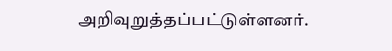அறிவுறுத்தப்பட்டுள்ளனர்.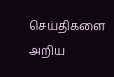செய்திகளை அறிய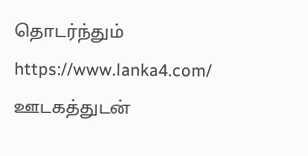தொடர்ந்தும் https://www.lanka4.com/ ஊடகத்துடன்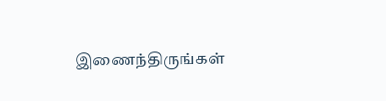இணைந்திருங்கள்